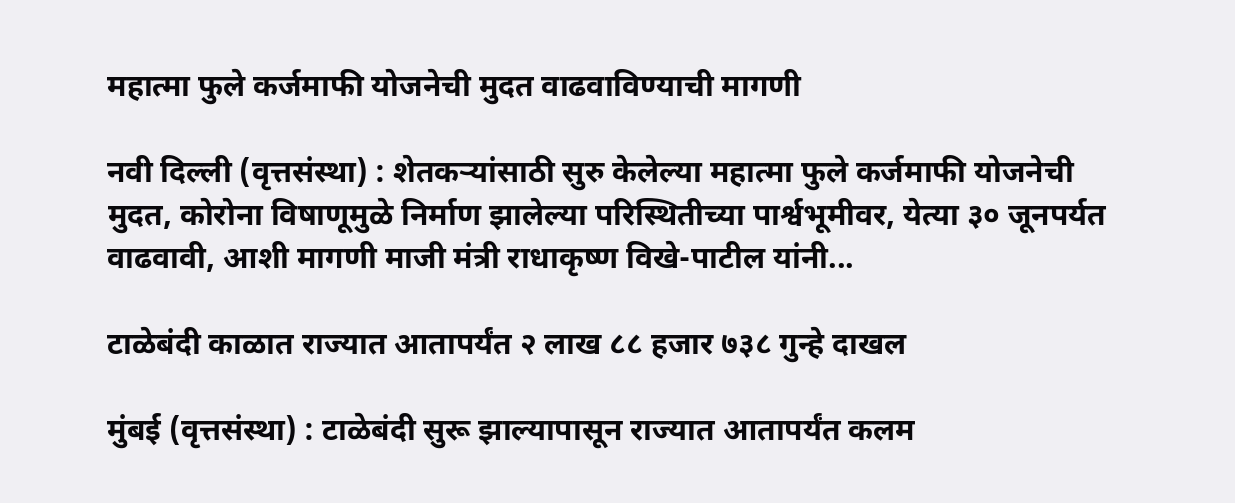महात्मा फुले कर्जमाफी योजनेची मुदत वाढवाविण्याची मागणी

नवी दिल्ली (वृत्तसंस्था) : शेतकऱ्यांसाठी सुरु केलेल्या महात्मा फुले कर्जमाफी योजनेची मुदत, कोरोना विषाणूमुळे निर्माण झालेल्या परिस्थितीच्या पार्श्वभूमीवर, येत्या ३० जूनपर्यत वाढवावी, आशी मागणी माजी मंत्री राधाकृष्ण विखे-पाटील यांनी...

टाळेबंदी काळात राज्यात आतापर्यंत २ लाख ८८ हजार ७३८ गुन्हे दाखल

मुंबई (वृत्तसंस्था) : टाळेबंदी सुरू झाल्यापासून राज्यात आतापर्यंत कलम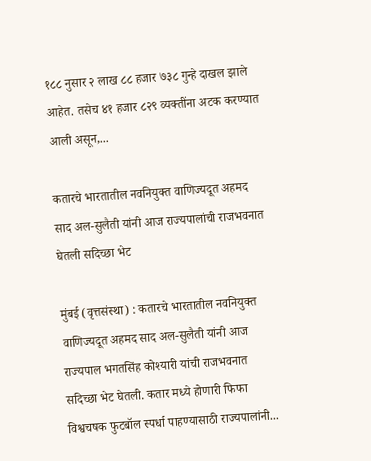१८८ नुसार २ लाख ८८ हजार ७३८ गुन्हे दाखल झाले आहेत. तसेच ४१ हजार ८२९ व्यक्तींना अटक करण्यात आली असून,...

कतारचे भारतातील नवनियुक्त वाणिज्यदूत अहमद साद अल-सुलैती यांनी आज राज्यपालांची राजभवनात घेतली सदिच्छा भेट

मुंबई (वृत्तसंस्था) : कतारचे भारतातील नवनियुक्त वाणिज्यदूत अहमद साद अल-सुलैती यांनी आज राज्यपाल भगतसिंह कोश्यारी यांची राजभवनात सदिच्छा भेट घेतली. कतार मध्ये होणारी फिफा विश्वचषक फुटबॉल स्पर्धा पाहण्यासाठी राज्यपालांनी...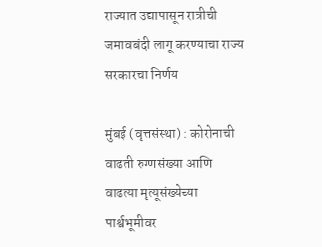राज्यात उद्यापासून रात्रीची जमावबंदी लागू करण्याचा राज्य सरकारचा निर्णय

मुंबई (वृत्तसंस्था) : कोरोनाची वाढती रुग्णसंख्या आणि वाढत्या मृत्यूसंख्येच्या पार्श्वभूमीवर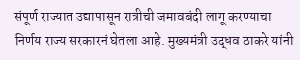संपूर्ण राज्यात उद्यापासून रात्रीची जमावबंदी लागू करण्याचा निर्णय राज्य सरकारनं घेतला आहे. मुख्यमंत्री उद्धव ठाकरे यांनी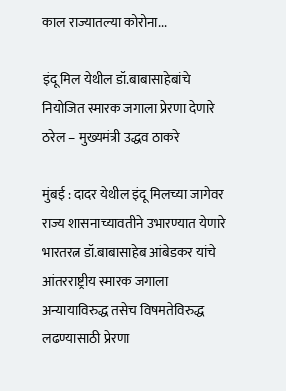काल राज्यातल्या कोरोना...

इंदू मिल येथील डॉ.बाबासाहेबांचे नियोजित स्मारक जगाला प्रेरणा देणारे ठरेल – मुख्यमंत्री उद्धव ठाकरे

मुंबई : दादर येथील इंदू मिलच्या जागेवर राज्य शासनाच्यावतीने उभारण्यात येणारे भारतरत्न डॉ.बाबासाहेब आंबेडकर यांचे आंतरराष्ट्रीय स्मारक जगाला अन्यायाविरुद्ध तसेच विषमतेविरुद्ध लढण्यासाठी प्रेरणा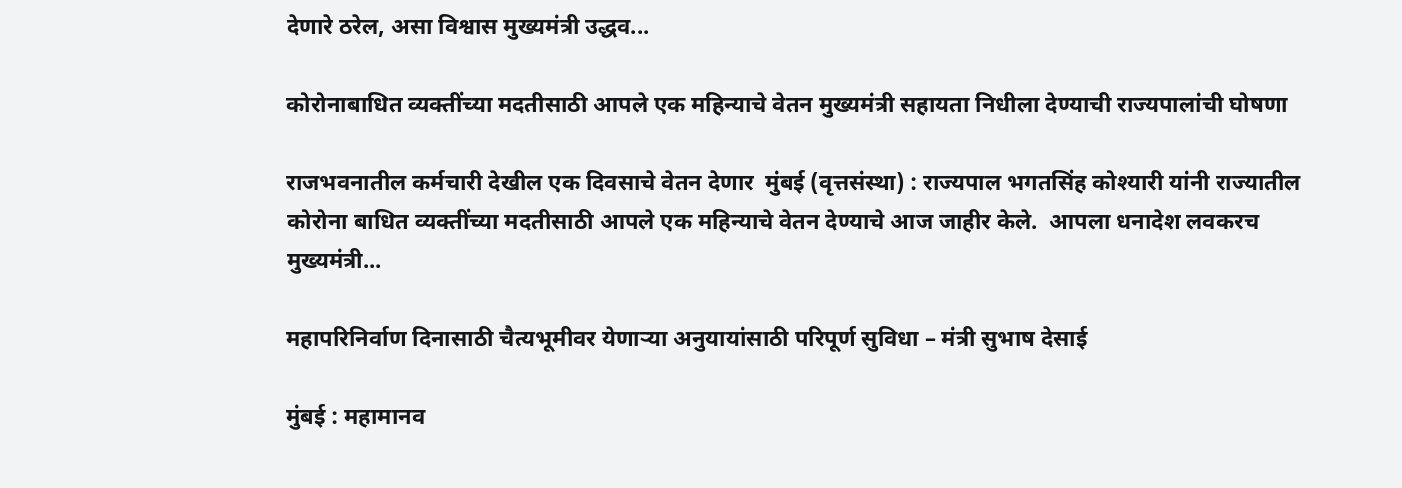देणारे ठरेल, असा विश्वास मुख्यमंत्री उद्धव...

कोरोनाबाधित व्यक्तींच्या मदतीसाठी आपले एक महिन्याचे वेतन मुख्यमंत्री सहायता निधीला देण्याची राज्यपालांची घोषणा

राजभवनातील कर्मचारी देखील एक दिवसाचे वेतन देणार  मुंबई (वृत्तसंस्था) : राज्यपाल भगतसिंह कोश्यारी यांनी राज्यातील कोरोना बाधित व्यक्तींच्या मदतीसाठी आपले एक महिन्याचे वेतन देण्याचे आज जाहीर केले.  आपला धनादेश लवकरच मुख्यमंत्री...

महापरिनिर्वाण दिनासाठी चैत्यभूमीवर येणाऱ्या अनुयायांसाठी परिपूर्ण सुविधा – मंत्री सुभाष देसाई

मुंबई : महामानव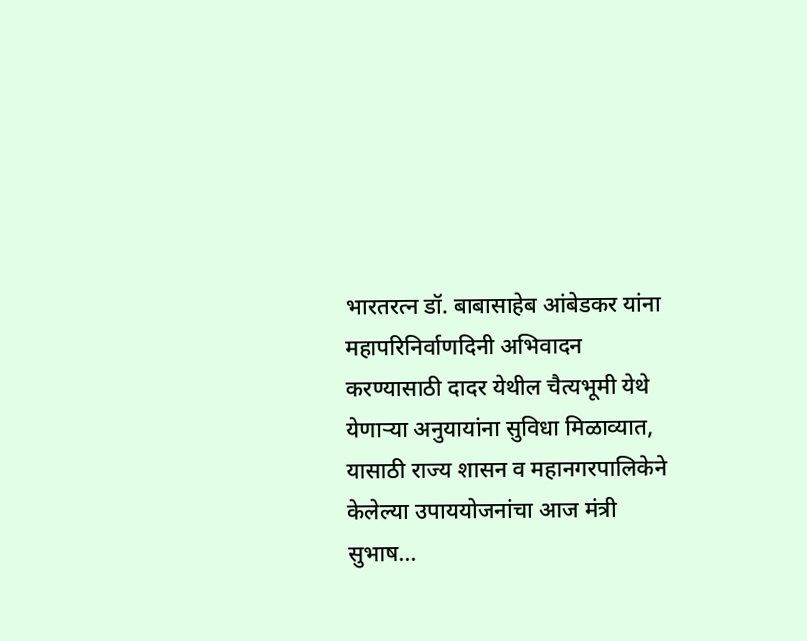भारतरत्न डॉ. बाबासाहेब आंबेडकर यांना महापरिनिर्वाणदिनी अभिवादन करण्यासाठी दादर येथील चैत्यभूमी येथे येणाऱ्या अनुयायांना सुविधा मिळाव्यात, यासाठी राज्य शासन व महानगरपालिकेने केलेल्या उपाययोजनांचा आज मंत्री सुभाष...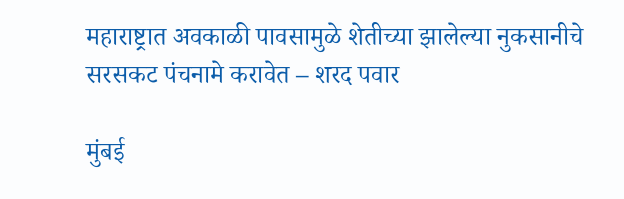महाराष्ट्रात अवकाळी पावसामुळे शेतीच्या झालेल्या नुकसानीचे सरसकट पंचनामे करावेत – शरद पवार

मुंबई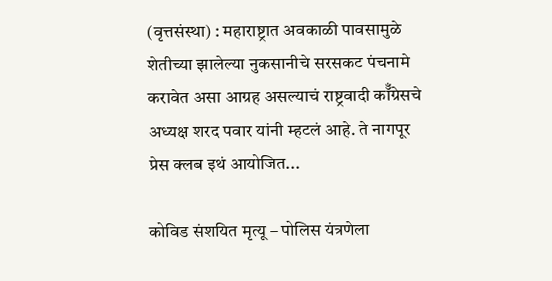(वृत्तसंस्था) : महाराष्ट्रात अवकाळी पावसामुळे शेतीच्या झालेल्या नुकसानीचे सरसकट पंचनामे करावेत असा आग्रह असल्याचं राष्ट्रवादी कॉँग्रेसचे अध्यक्ष शरद पवार यांनी म्हटलं आहे. ते नागपूर प्रेस क्लब इथं आयोजित...

कोविड संशयित मृत्यू – पोलिस यंत्रणेला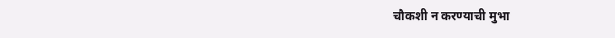चौकशी न करण्याची मुभा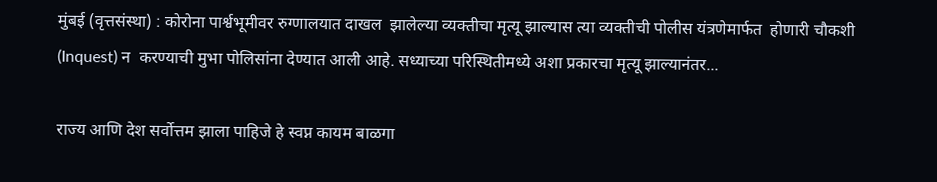मुंबई (वृत्तसंस्था) : कोरोना पार्श्वभूमीवर रुग्णालयात दाखल  झालेल्या व्यक्तीचा मृत्यू झाल्यास त्या व्यक्तीची पोलीस यंत्रणेमार्फत  होणारी चौकशी (Inquest) न  करण्याची मुभा पोलिसांना देण्यात आली आहे. सध्याच्या परिस्थितीमध्ये अशा प्रकारचा मृत्यू झाल्यानंतर...

राज्य आणि देश सर्वोत्तम झाला पाहिजे हे स्वप्न कायम बाळगा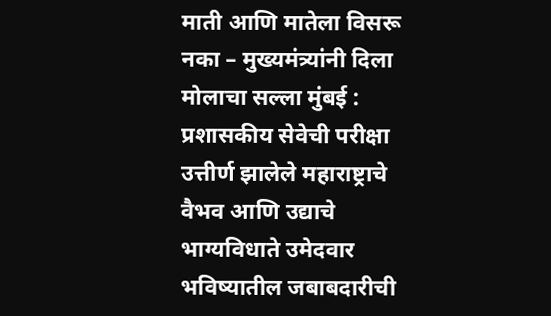माती आणि मातेला विसरू नका – मुख्यमंत्र्यांनी दिला मोलाचा सल्ला मुंबई : प्रशासकीय सेवेची परीक्षा उत्तीर्ण झालेले महाराष्ट्राचे वैभव आणि उद्याचे भाग्यविधाते उमेदवार भविष्यातील जबाबदारीची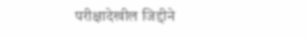परीक्षादेखील जिद्दीने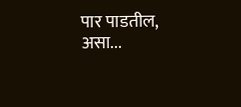पार पाडतील, असा...